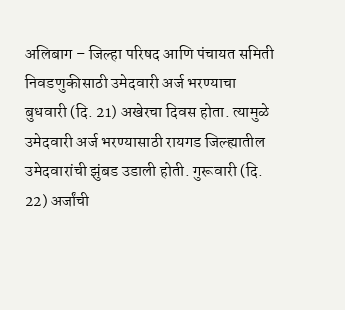अलिबाग – जिल्हा परिषद आणि पंचायत समिती निवडणुकीसाठी उमेदवारी अर्ज भरण्याचा बुधवारी (दि. 21) अखेरचा दिवस होता. त्यामुळे उमेदवारी अर्ज भरण्यासाठी रायगड जिल्ह्यातील उमेदवारांची झुंबड उडाली होती. गुरूवारी (दि. 22) अर्जांची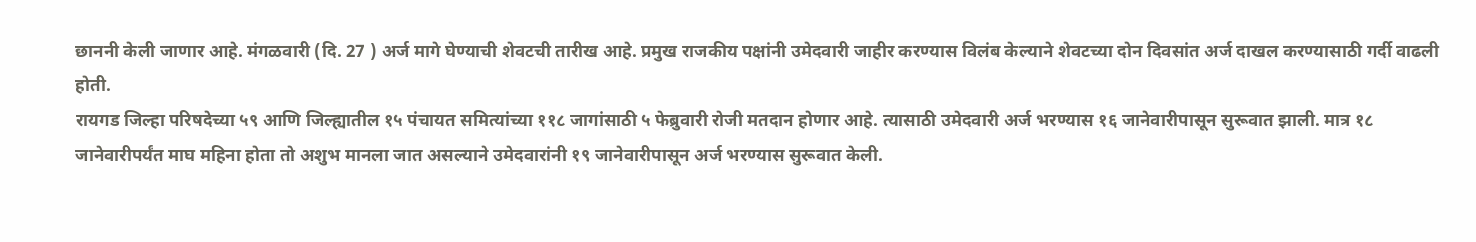छाननी केली जाणार आहे. मंगळवारी (दि. 27 ) अर्ज मागे घेण्याची शेवटची तारीख आहे. प्रमुख राजकीय पक्षांनी उमेदवारी जाहीर करण्यास विलंब केल्याने शेवटच्या दोन दिवसांत अर्ज दाखल करण्यासाठी गर्दी वाढली होती.
रायगड जिल्हा परिषदेच्या ५९ आणि जिल्ह्यातील १५ पंचायत समित्यांच्या ११८ जागांसाठी ५ फेब्रुवारी रोजी मतदान होणार आहे. त्यासाठी उमेदवारी अर्ज भरण्यास १६ जानेवारीपासून सुरूवात झाली. मात्र १८ जानेवारीपर्यंत माघ महिना होता तो अशुभ मानला जात असल्याने उमेदवारांनी १९ जानेवारीपासून अर्ज भरण्यास सुरूवात केली.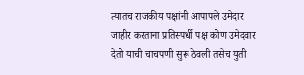त्यातच राजकीय पक्षांनी आपापले उमेदार जाहीर करताना प्रतिस्पर्धी पक्ष कोण उमेदवार देतो याची चाचपणी सुरू ठेवली तसेच युती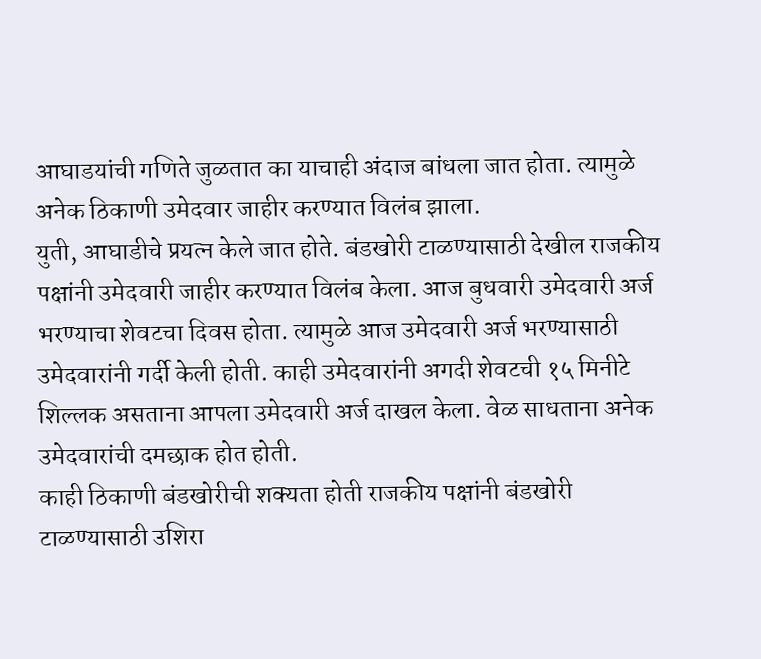आघाडयांची गणिते जुळतात का याचाही अंदाज बांधला जात होता. त्यामुळे अनेक ठिकाणी उमेदवार जाहीर करण्यात विलंब झाला.
युती, आघाडीचे प्रयत्न केले जात होते. बंडखोरी टाळण्यासाठी देखील राजकीय पक्षांनी उमेदवारी जाहीर करण्यात विलंब केला. आज बुधवारी उमेदवारी अर्ज भरण्याचा शेवटचा दिवस होता. त्यामुळे आज उमेदवारी अर्ज भरण्यासाठी उमेदवारांनी गर्दी केली होती. काही उमेदवारांनी अगदी शेवटची १५ मिनीटे शिल्लक असताना आपला उमेदवारी अर्ज दाखल केला. वेळ साधताना अनेक उमेदवारांची दमछाक होत होती.
काही ठिकाणी बंडखोरीची शक्यता होती राजकीय पक्षांनी बंडखोरी टाळण्यासाठी उशिरा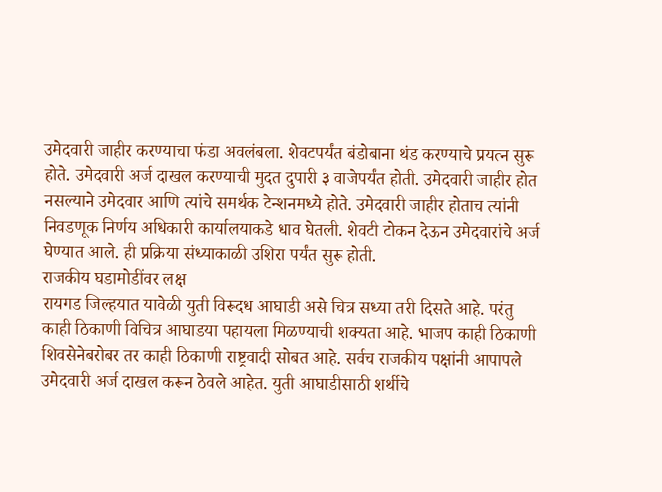उमेदवारी जाहीर करण्याचा फंडा अवलंबला. शेवटपर्यंत बंडोबाना थंड करण्याचे प्रयत्न सुरू होते. उमेदवारी अर्ज दाखल करण्याची मुदत दुपारी ३ वाजेपर्यंत होती. उमेदवारी जाहीर होत नसल्याने उमेदवार आणि त्यांचे समर्थक टेन्शनमध्ये होते. उमेदवारी जाहीर होताच त्यांनी निवडणूक निर्णय अधिकारी कार्यालयाकडे धाव घेतली. शेवटी टोकन देऊन उमेदवारांचे अर्ज घेण्यात आले. ही प्रक्रिया संध्याकाळी उशिरा पर्यंत सुरू होती.
राजकीय घडामोडींवर लक्ष
रायगड जिल्हयात यावेळी युती विरूदध आघाडी असे चित्र सध्या तरी दिसते आहे. परंतु काही ठिकाणी विचित्र आघाडया पहायला मिळण्याची शक्यता आहे. भाजप काही ठिकाणी शिवसेनेबरोबर तर काही ठिकाणी राष्ट्रवादी सोबत आहे. सर्वच राजकीय पक्षांनी आपापले उमेदवारी अर्ज दाखल करून ठेवले आहेत. युती आघाडीसाठी शर्थीचे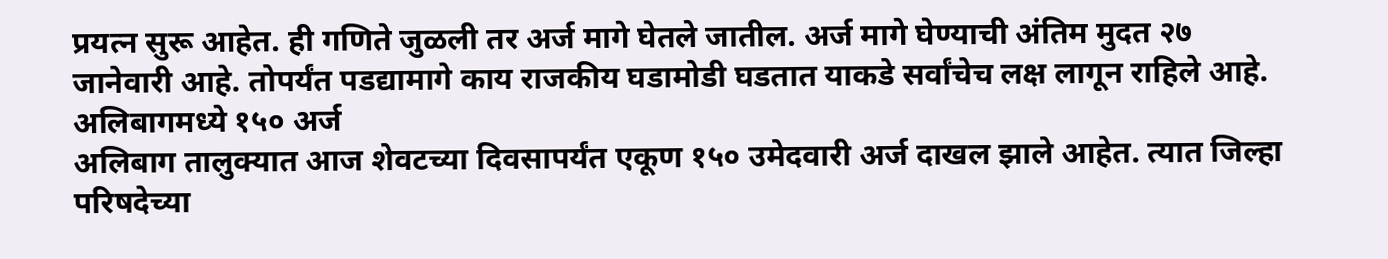प्रयत्न सुरू आहेत. ही गणिते जुळली तर अर्ज मागे घेतले जातील. अर्ज मागे घेण्याची अंतिम मुदत २७ जानेवारी आहे. तोपर्यंत पडद्यामागे काय राजकीय घडामोडी घडतात याकडे सर्वांचेच लक्ष लागून राहिले आहे.
अलिबागमध्ये १५० अर्ज
अलिबाग तालुक्यात आज शेवटच्या दिवसापर्यंत एकूण १५० उमेदवारी अर्ज दाखल झाले आहेत. त्यात जिल्हा परिषदेच्या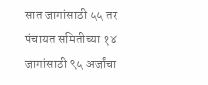सात जागांसाठी ५५ तर पंचायत समितीच्या १४ जागांसाठी ९५ अर्जांचा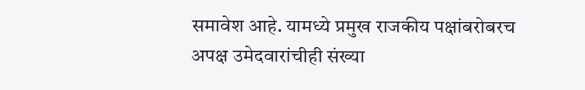समावेश आहे. यामध्ये प्रमुख राजकीय पक्षांबरोबरच अपक्ष उमेदवारांचीही संख्या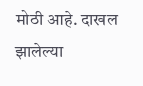मोठी आहे. दाखल झालेल्या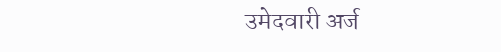उमेदवारी अर्ज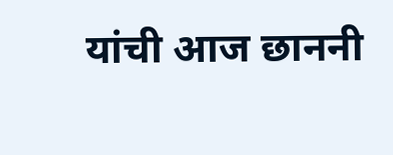यांची आज छाननी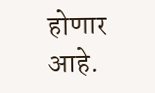होणार आहे.